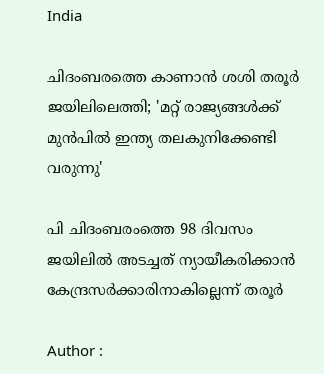India

ചിദംബരത്തെ കാണാന്‍ ശശി തരൂര്‍ ജയിലിലെത്തി; 'മറ്റ് രാജ്യങ്ങള്‍ക്ക് മുന്‍പില്‍ ഇന്ത്യ തലകുനിക്കേണ്ടി വരുന്നു'

പി ചിദംബരംത്തെ 98 ദിവസം ജയിലില്‍ അടച്ചത് ന്യായീകരിക്കാന്‍ കേന്ദ്രസര്‍ക്കാരിനാകില്ലെന്ന് തരൂര്‍

Author :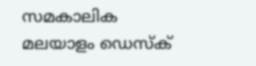സമകാലിക മലയാളം ഡെസ്ക്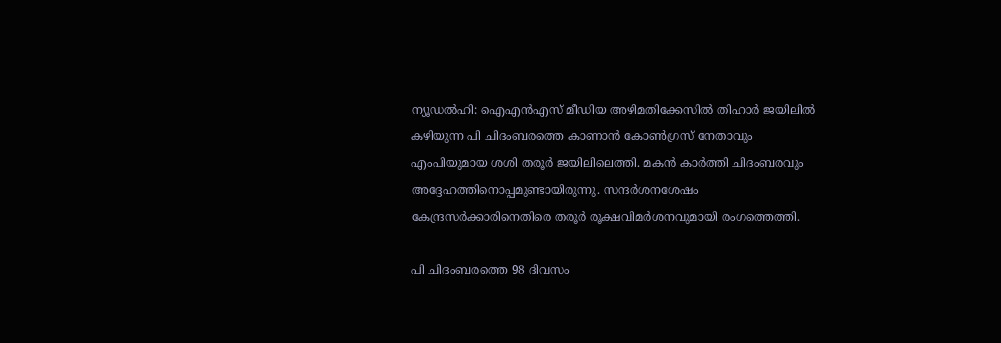ന്യൂഡല്‍ഹി: ഐഎന്‍എസ് മീഡിയ അഴിമതിക്കേസില്‍ തിഹാര്‍ ജയിലില്‍ കഴിയുന്ന പി ചിദംബരത്തെ കാണാന്‍ കോണ്‍ഗ്രസ് നേതാവും എംപിയുമായ ശശി തരൂര്‍ ജയിലിലെത്തി. മകന്‍ കാര്‍ത്തി ചിദംബരവും അദ്ദേഹത്തിനൊപ്പമുണ്ടായിരുന്നു. സന്ദര്‍ശനശേഷം കേന്ദ്രസര്‍ക്കാരിനെതിരെ തരൂര്‍ രൂക്ഷവിമര്‍ശനവുമായി രംഗത്തെത്തി.

പി ചിദംബരത്തെ 98 ദിവസം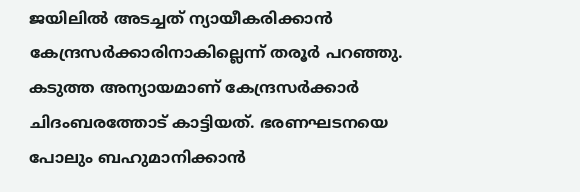ജയിലില്‍ അടച്ചത് ന്യായീകരിക്കാന്‍ കേന്ദ്രസര്‍ക്കാരിനാകില്ലെന്ന് തരൂര്‍ പറഞ്ഞു. കടുത്ത അന്യായമാണ് കേന്ദ്രസര്‍ക്കാര്‍ ചിദംബരത്തോട് കാട്ടിയത്. ഭരണഘടനയെ പോലും ബഹുമാനിക്കാന്‍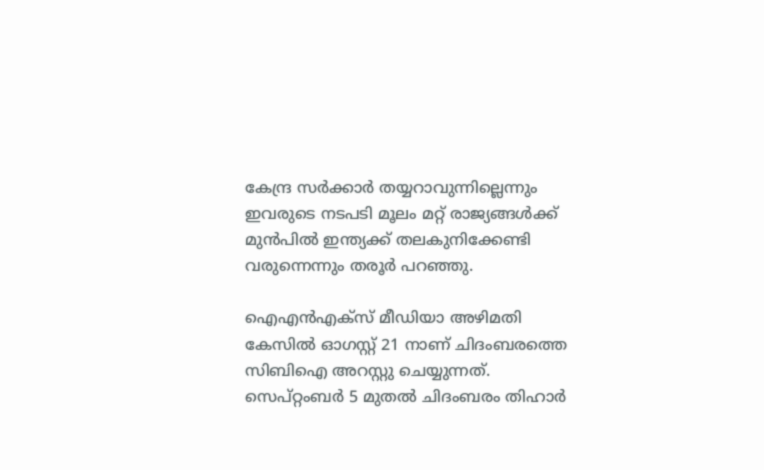കേന്ദ്ര സര്‍ക്കാര്‍ തയ്യറാവുന്നില്ലെന്നും ഇവരുടെ നടപടി മൂലം മറ്റ് രാജ്യങ്ങള്‍ക്ക് മുന്‍പില്‍ ഇന്ത്യക്ക് തലകുനിക്കേണ്ടി വരുന്നെന്നും തരൂര്‍ പറഞ്ഞു.

ഐഎന്‍എക്‌സ് മീഡിയാ അഴിമതി കേസില്‍ ഓഗസ്റ്റ് 21 നാണ് ചിദംബരത്തെ സിബിഐ അറസ്റ്റു ചെയ്യുന്നത്. സെപ്റ്റംബര്‍ 5 മുതല്‍ ചിദംബരം തിഹാര്‍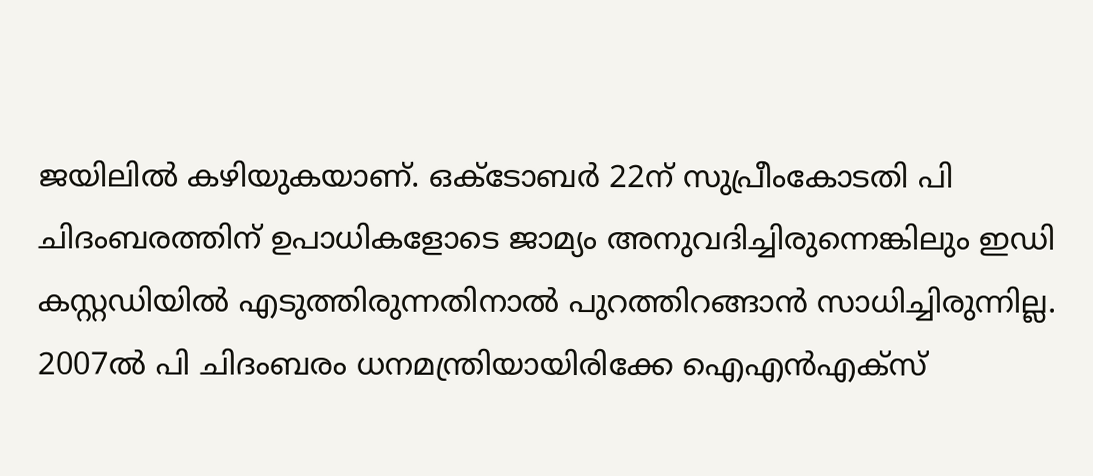ജയിലില്‍ കഴിയുകയാണ്. ഒക്ടോബര്‍ 22ന് സുപ്രീംകോടതി പി ചിദംബരത്തിന് ഉപാധികളോടെ ജാമ്യം അനുവദിച്ചിരുന്നെങ്കിലും ഇഡി കസ്റ്റഡിയില്‍ എടുത്തിരുന്നതിനാല്‍ പുറത്തിറങ്ങാന്‍ സാധിച്ചിരുന്നില്ല. 2007ല്‍ പി ചിദംബരം ധനമന്ത്രിയായിരിക്കേ ഐഎന്‍എക്‌സ്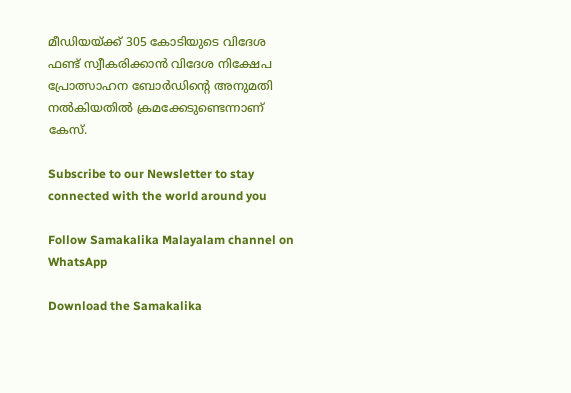മീഡിയയ്ക്ക് 305 കോടിയുടെ വിദേശ ഫണ്ട് സ്വീകരിക്കാന്‍ വിദേശ നിക്ഷേപ പ്രോത്സാഹന ബോര്‍ഡിന്റെ അനുമതി നല്‍കിയതില്‍ ക്രമക്കേടുണ്ടെന്നാണ് കേസ്.

Subscribe to our Newsletter to stay connected with the world around you

Follow Samakalika Malayalam channel on WhatsApp

Download the Samakalika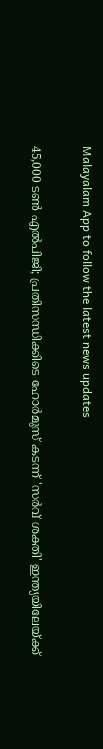Malayalam App to follow the latest news updates

45,000 ടൺ എൽപിജി; പ്രതിസന്ധിക്കിടെ ഹോർമുസ് കടന്ന് 'സർവ് ശക്തി' ഇന്ത്യയിലേയ്ക്ക്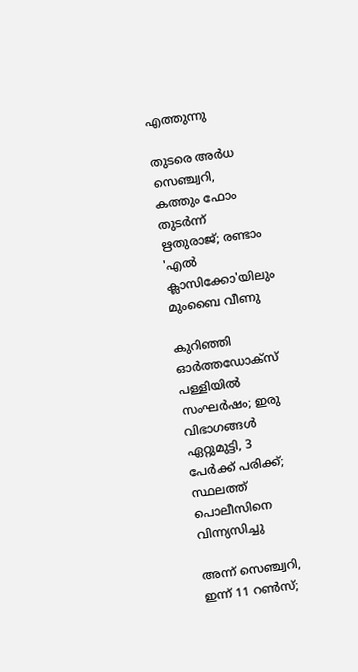എത്തുന്നു

തുടരെ അര്‍ധ സെഞ്ച്വറി, കത്തും ഫോം തുടര്‍ന്ന് ഋതുരാജ്; രണ്ടാം 'എല്‍ ക്ലാസിക്കോ'യിലും മുംബൈ വീണു

കുറിഞ്ഞി ഓർത്തഡോക്സ് പള്ളിയിൽ സംഘർഷം; ഇരു വിഭാഗങ്ങൾ ഏറ്റുമുട്ടി, 3 പേർക്ക് പരിക്ക്; സ്ഥലത്ത് പൊലീസിനെ വിന്ന്യസിച്ചു

അന്ന് സെഞ്ച്വറി, ഇന്ന് 11 റണ്‍സ്;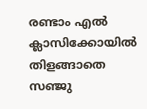രണ്ടാം എല്‍ ക്ലാസിക്കോയില്‍ തിളങ്ങാതെ സഞ്ജു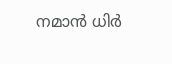നമാന്‍ ധിര്‍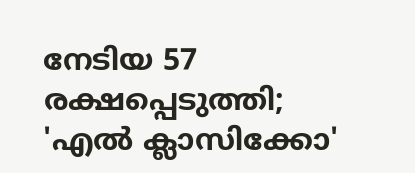നേടിയ 57 രക്ഷപ്പെടുത്തി; 'എല്‍ ക്ലാസിക്കോ'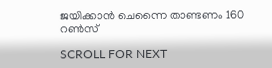ജയിക്കാന്‍ ചെന്നൈ താണ്ടണം 160 റണ്‍സ്

SCROLL FOR NEXT